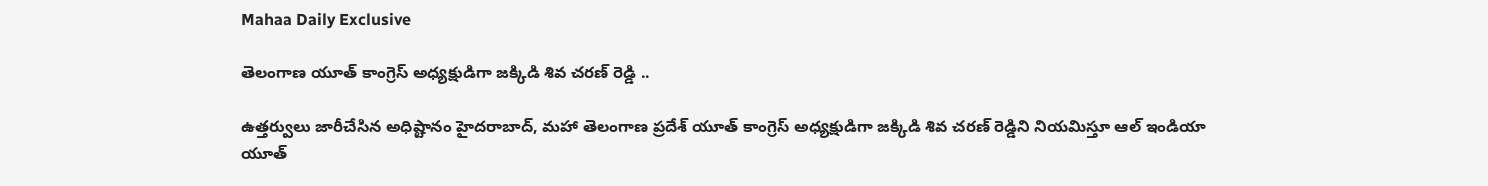Mahaa Daily Exclusive

తెలంగాణ యూత్ కాంగ్రెస్ అధ్యక్షుడిగా జక్కిడి శివ చరణ్ రెడ్డి ..

ఉత్తర్వులు జారీచేసిన అధిష్టానం హైదరాబాద్, మహా తెలంగాణ ప్రదేశ్ యూత్ కాంగ్రెస్ అధ్యక్షుడిగా జక్కిడి శివ చరణ్ రెడ్డిని నియమిస్తూ ఆల్ ఇండియా యూత్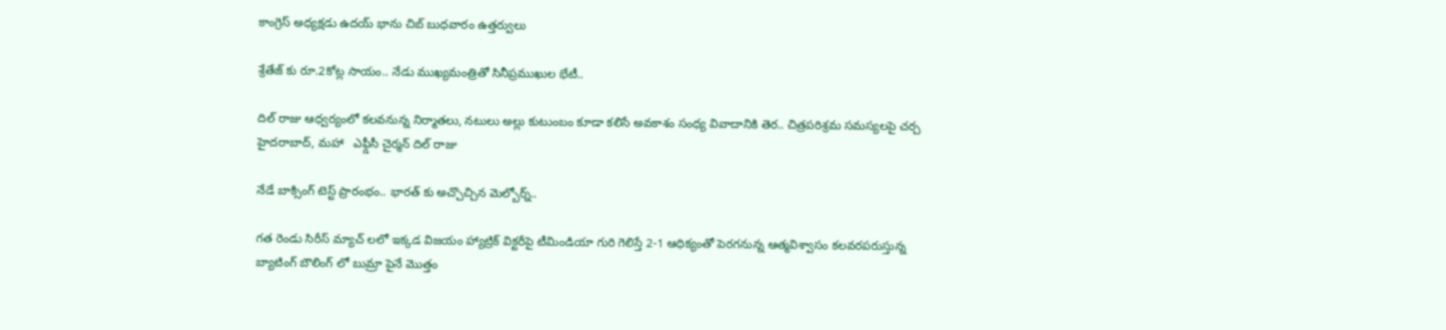కాంగ్రెస్ అధ్యక్షడు ఉదయ్ భాను చిబ్ బుధవారం ఉత్తర్వులు

శ్రేతేజ్ కు రూ.2కోట్ల సాయం.. నేడు ముఖ్యమంత్రితో సినీప్రముఖుల భేటీ..

దిల్ రాజు ఆధ్వర్యంలో కలవనున్న నిర్మాతలు, నటులు అల్లు కుటుంబం కూడా కలిసే అవకాశం సంధ్య వివాదానికి తెర.. చిత్రపరిశ్రమ సమస్యలపై చర్చ   హైదరాబాద్, మహా   ఎఫ్డీసీ చైర్మన్ దిల్ రాజు

నేడే బాక్సింగ్ టెస్ట్ ప్రారంభం.. భార‌త్ కు అచ్చొచ్చిన మెల్బోర్న్..

గ‌త రెండు సిరీస్ మ్యాచ్ ల‌లో ఇక్క‌డ విజ‌యం హ్యాట్రిక్ విక్ట‌రీపై టీమిండియా గురి గెలిస్తే 2-1 ఆధిక్యంతో పెర‌గ‌నున్న ఆత్మ‌విశ్వాసం క‌ల‌వ‌ర‌ప‌రుస్తున్న బ్యాటింగ్ బౌలింగ్ లో బుమ్రా పైనే మొత్తం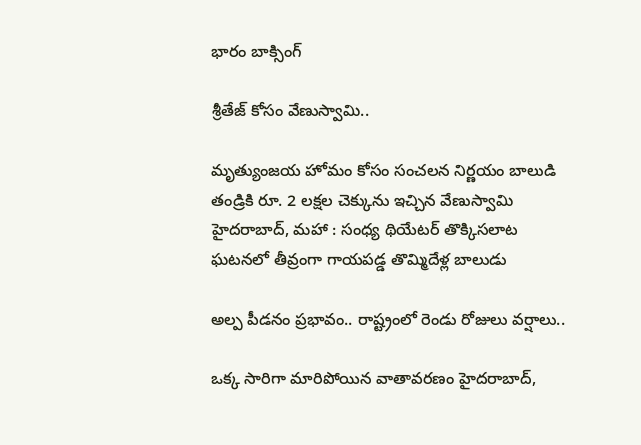భారం బాక్సింగ్

శ్రీతేజ్‌ కోసం వేణుస్వామి..

మృత్యుంజయ హోమం కోసం సంచలన నిర్ణయం బాలుడి తండ్రికి రూ. 2 లక్షల చెక్కును ఇచ్చిన వేణుస్వామి   హైదరాబాద్, మహా : సంధ్య థియేటర్‌ తొక్కిసలాట ఘటనలో తీవ్రంగా గాయపడ్డ తొమ్మిదేళ్ల బాలుడు

అల్ప పీడనం ప్రభావం.. రాష్ట్రంలో రెండు రోజులు వర్షాలు..

ఒక్క సారిగా మారిపోయిన వాతావరణం హైదరాబాద్,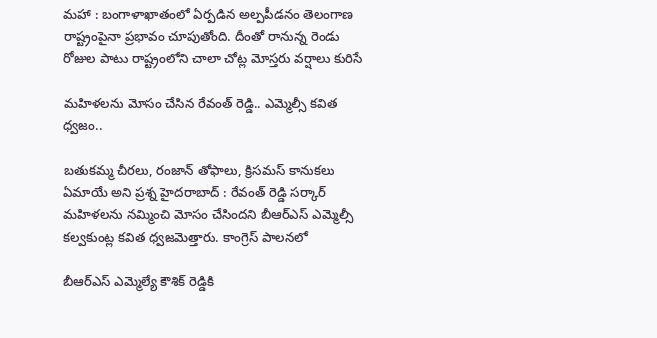మహా : బంగాళాఖాతంలో ఏర్పడిన అల్పపీడనం తెలంగాణ రాష్ట్రంపైనా ప్రభావం చూపుతోంది. దీంతో రానున్న రెండు రోజుల పాటు రాష్ట్రంలోని చాలా చోట్ల మోస్తరు వర్షాలు కురిసే

మహిళలను మోసం చేసిన రేవంత్ రెడ్డి.. ఎమ్మెల్సీ క‌విత ధ్వ‌జం..

బతుకమ్మ చీరలు, రంజాన్ తోఫాలు, క్రిసమస్ కానుకలు ఏమాయే అని ప్రశ్న హైద‌రాబాద్ : రేవంత్ రెడ్డి స‌ర్కార్ మ‌హిళ‌ల‌ను న‌మ్మించి మోసం చేసింద‌ని బీఆర్ఎస్ ఎమ్మెల్సీ క‌ల్వ‌కుంట్ల క‌విత ధ్వ‌జ‌మెత్తారు. కాంగ్రెస్ పాలనలో

బీఆర్‌ఎస్ ఎమ్మెల్యే కౌశిక్ రెడ్డికి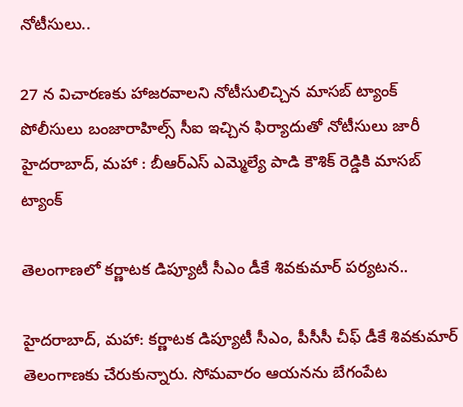నోటీసులు..

27 న విచారణకు హాజరవాలని నోటీసులిచ్చిన మాసబ్ ట్యాంక్ పోలీసులు బంజారాహిల్స్ సీఐ ఇచ్చిన ఫిర్యాదుతో నోటీసులు జారీ   హైదరాబాద్, మహా : బీఆర్‌ఎస్ ఎమ్మెల్యే పాడి కౌశిక్ రెడ్డికి మాసబ్ ట్యాంక్

తెలంగాణలో కర్ణాటక డిప్యూటీ సీఎం డీకే శివకుమార్ పర్యటన..

హైదరాబాద్, మహా: కర్ణాటక డిప్యూటీ సీఎం, పీసీసీ చీఫ్ డీకే శివకుమార్ తెలంగాణకు చేరుకున్నారు. సోమవారం ఆయనను బేగంపేట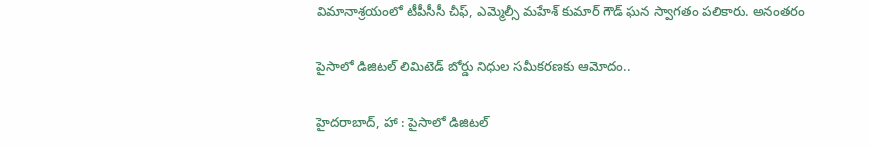విమానాశ్రయంలో టీపీసీసీ చీఫ్, ఎమ్మెల్సీ మహేశ్ కుమార్ గౌడ్ ఘన స్వాగతం పలికారు. అనంతరం

పైసాలో డిజిటల్ లిమిటెడ్‌ బోర్డు నిధుల సమీకరణకు ఆమోదం..

హైదరాబాద్, హా : పైసాలో డిజిటల్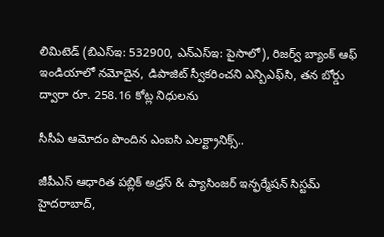లిమిటెడ్‌ (బిఎస్‌ఇ: 532900, ఎన్‌ఎస్‌ఇ: పైసాలో), రిజర్వ్ బ్యాంక్ ఆఫ్ ఇండియాలో నమోదైన, డిపాజిట్ స్వీకరించని ఎన్బిఎఫ్‌సి, తన బోర్డు ద్వారా రూ. 258.16 కోట్ల నిధులను

సీసీఏ ఆమోదం పొందిన ఎంఐసి ఎలక్ట్రానిక్స్..

జీపీఎస్ ఆధారిత పబ్లిక్ అడ్రస్ & ప్యాసింజర్ ఇన్ఫర్మేషన్ సిస్టమ్‌ హైదరాబాద్,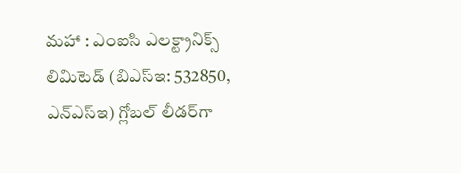మహా : ఎంఐసి ఎలక్ట్రానిక్స్ లిమిటెడ్ (బిఎస్‌ఇ: 532850, ఎన్‌ఎస్‌ఇ) గ్లోబల్ లీడర్‌గా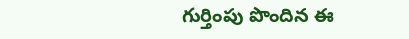గుర్తింపు పొందిన ఈ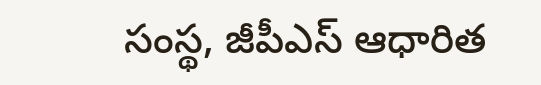సంస్థ, జీపీఎస్ ఆధారిత